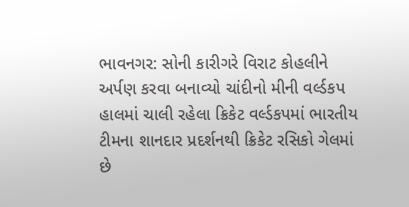ભાવનગર: સોની કારીગરે વિરાટ કોહલીને અર્પણ કરવા બનાવ્યો ચાંદીનો મીની વર્લ્ડકપ
હાલમાં ચાલી રહેલા ક્રિકેટ વર્લ્ડકપમાં ભારતીય ટીમના શાનદાર પ્રદર્શનથી ક્રિકેટ રસિકો ગેલમાં છે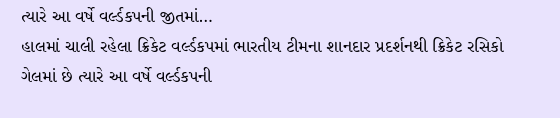ત્યારે આ વર્ષે વર્લ્ડકપની જીતમાં…
હાલમાં ચાલી રહેલા ક્રિકેટ વર્લ્ડકપમાં ભારતીય ટીમના શાનદાર પ્રદર્શનથી ક્રિકેટ રસિકો ગેલમાં છે ત્યારે આ વર્ષે વર્લ્ડકપની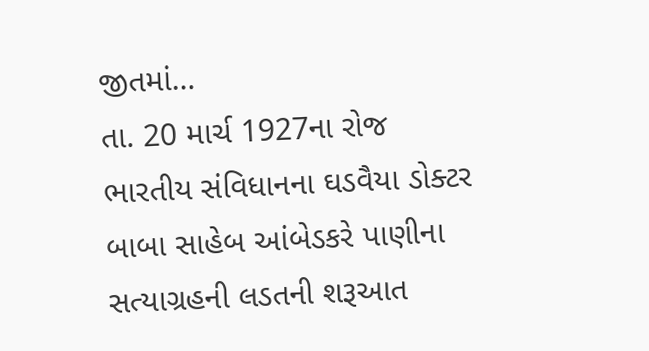જીતમાં…
તા. 20 માર્ચ 1927ના રોજ ભારતીય સંવિધાનના ઘડવૈયા ડોક્ટર બાબા સાહેબ આંબેડકરે પાણીના સત્યાગ્રહની લડતની શરૂઆત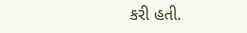કરી હતી.